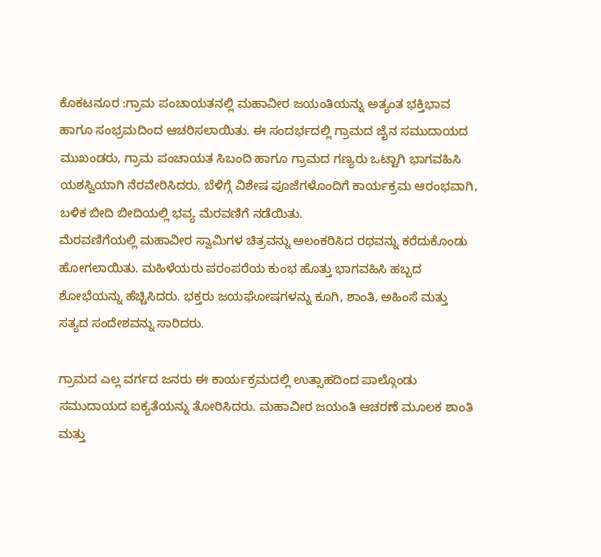ಕೊಕಟನೂರ :ಗ್ರಾಮ ಪಂಚಾಯತನಲ್ಲಿ ಮಹಾವೀರ ಜಯಂತಿಯನ್ನು ಅತ್ಯಂತ ಭಕ್ತಿಭಾವ ಹಾಗೂ ಸಂಭ್ರಮದಿಂದ ಆಚರಿಸಲಾಯಿತು. ಈ ಸಂದರ್ಭದಲ್ಲಿ ಗ್ರಾಮದ ಜೈನ ಸಮುದಾಯದ ಮುಖಂಡರು, ಗ್ರಾಮ ಪಂಚಾಯತ ಸಿಬಂದಿ ಹಾಗೂ ಗ್ರಾಮದ ಗಣ್ಯರು ಒಟ್ಟಾಗಿ ಭಾಗವಹಿಸಿ ಯಶಸ್ವಿಯಾಗಿ ನೆರವೇರಿಸಿದರು. ಬೆಳಿಗ್ಗೆ ವಿಶೇಷ ಪೂಜೆಗಳೊಂದಿಗೆ ಕಾರ್ಯಕ್ರಮ ಆರಂಭವಾಗಿ, ಬಳಿಕ ಬೀದಿ ಬೀದಿಯಲ್ಲಿ ಭವ್ಯ ಮೆರವಣಿಗೆ ನಡೆಯಿತು.
ಮೆರವಣಿಗೆಯಲ್ಲಿ ಮಹಾವೀರ ಸ್ವಾಮಿಗಳ ಚಿತ್ರವನ್ನು ಅಲಂಕರಿಸಿದ ರಥವನ್ನು ಕರೆದುಕೊಂಡು ಹೋಗಲಾಯಿತು. ಮಹಿಳೆಯರು ಪರಂಪರೆಯ ಕುಂಭ ಹೊತ್ತು ಭಾಗವಹಿಸಿ ಹಬ್ಬದ ಶೋಭೆಯನ್ನು ಹೆಚ್ಚಿಸಿದರು. ಭಕ್ತರು ಜಯಘೋಷಗಳನ್ನು ಕೂಗಿ, ಶಾಂತಿ, ಅಹಿಂಸೆ ಮತ್ತು ಸತ್ಯದ ಸಂದೇಶವನ್ನು ಸಾರಿದರು.

ಗ್ರಾಮದ ಎಲ್ಲ ವರ್ಗದ ಜನರು ಈ ಕಾರ್ಯಕ್ರಮದಲ್ಲಿ ಉತ್ಸಾಹದಿಂದ ಪಾಲ್ಗೊಂಡು ಸಮುದಾಯದ ಐಕ್ಯತೆಯನ್ನು ತೋರಿಸಿದರು. ಮಹಾವೀರ ಜಯಂತಿ ಆಚರಣೆ ಮೂಲಕ ಶಾಂತಿ ಮತ್ತು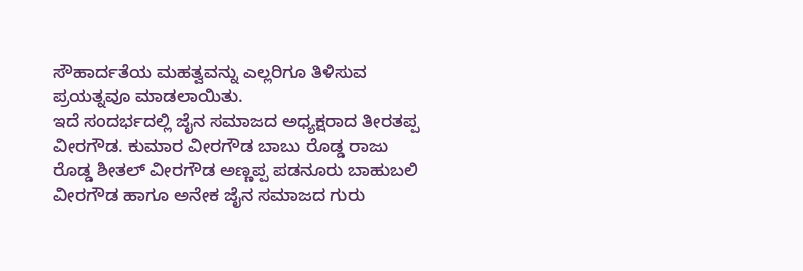ಸೌಹಾರ್ದತೆಯ ಮಹತ್ವವನ್ನು ಎಲ್ಲರಿಗೂ ತಿಳಿಸುವ ಪ್ರಯತ್ನವೂ ಮಾಡಲಾಯಿತು.
ಇದೆ ಸಂದರ್ಭದಲ್ಲಿ ಜೈನ ಸಮಾಜದ ಅಧ್ಯಕ್ಷರಾದ ತೀರತಪ್ಪ ವೀರಗೌಡ. ಕುಮಾರ ವೀರಗೌಡ ಬಾಬು ರೊಡ್ಡ ರಾಜು ರೊಡ್ಡ ಶೀತಲ್ ವೀರಗೌಡ ಅಣ್ಣಪ್ಪ ಪಡನೂರು ಬಾಹುಬಲಿ ವೀರಗೌಡ ಹಾಗೂ ಅನೇಕ ಜೈನ ಸಮಾಜದ ಗುರು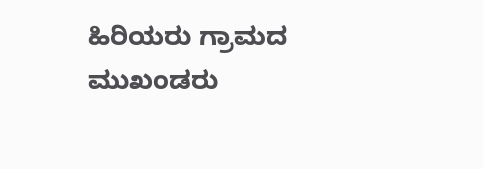ಹಿರಿಯರು ಗ್ರಾಮದ ಮುಖಂಡರು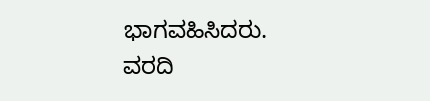ಭಾಗವಹಿಸಿದರು.
ವರದಿ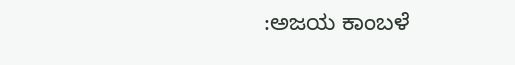:ಅಜಯ ಕಾಂಬಳೆ